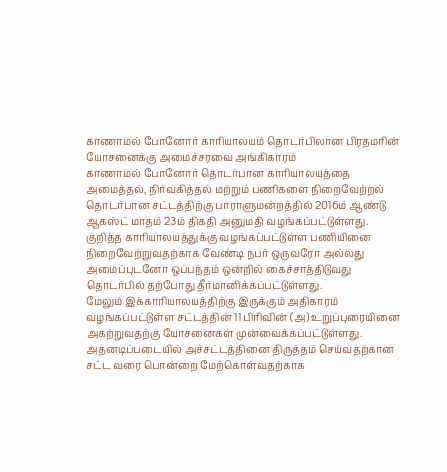காணாமல் போனோர் காரியாலயம் தொடர்பிலான பிரதமரின் யோசனைக்கு அமைச்சரவை அங்கிகாரம்
காணாமல் போனோர் தொடர்பான காரியாலயத்தை அமைத்தல், நிர்வகித்தல் மற்றும் பணிகளை நிறைவேற்றல் தொடர்பான சட்டத்திற்கு பாராளுமன்றத்தில் 2016ம் ஆண்டு ஆகஸ்ட் மாதம் 23ம் திகதி அனுமதி வழங்கப்பட்டுள்ளது.
குறித்த காரியாலயத்துக்கு வழங்கப்பட்டுள்ள பணியினை நிறைவேற்றுவதற்காக வேண்டி நபர் ஒருவரோ அல்லது அமைப்புடனோ ஒப்பந்தம் ஒன்றில் கைச்சாத்திடுவது தொடர்பில் தற்போது தீர்மானிக்கப்பட்டுள்ளது.
மேலும் இக்காரியாலயத்திற்கு இருக்கும் அதிகாரம் வழங்கப்பட்டுள்ள சட்டத்தின் 11 பிரிவின் (அ) உறுப்புரையினை அகற்றுவதற்கு யோசனைகள் முன்வைக்கப்பட்டுள்ளது.
அதனடிப்படையில் அச்சட்டத்தினை திருத்தம் செய்வதற்கான சட்ட வரை பொன்றை மேற்கொள்வதற்காக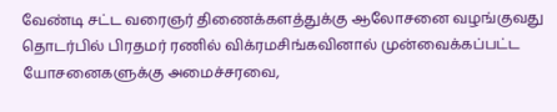வேண்டி சட்ட வரைஞர் திணைக்களத்துக்கு ஆலோசனை வழங்குவது தொடர்பில் பிரதமர் ரணில் விக்ரமசிங்கவினால் முன்வைக்கப்பட்ட யோசனைகளுக்கு அமைச்சரவை,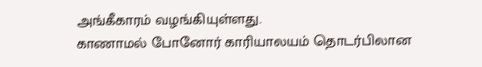அங்கீகாரம் வழங்கியுள்ளது.
காணாமல் போனோர் காரியாலயம் தொடர்பிலான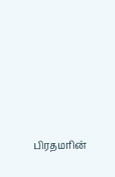பிரதமரின்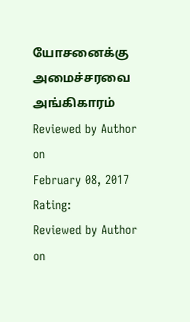யோசனைக்கு அமைச்சரவை அங்கிகாரம்
Reviewed by Author
on
February 08, 2017
Rating:
Reviewed by Author
on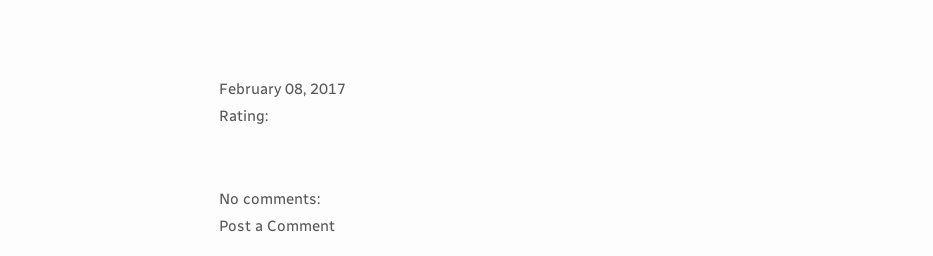February 08, 2017
Rating:


No comments:
Post a Comment